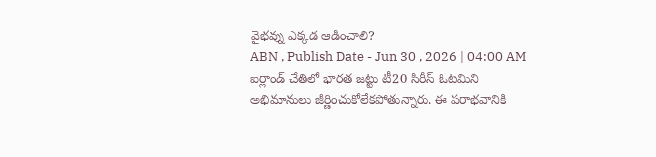వైభవ్ను ఎక్కడ ఆడించాలి?
ABN , Publish Date - Jun 30 , 2026 | 04:00 AM
ఐర్లాండ్ చేతిలో భారత జట్టు టీ20 సిరీస్ ఓటమిని అభిమానులు జీర్ణించుకోలేకపోతున్నారు. ఈ పరాభవానికి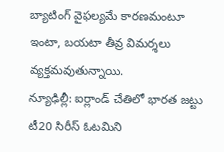బ్యాటింగ్ వైఫల్యమే కారణమంటూ ఇంటా, బయటా తీవ్ర విమర్శలు వ్యక్తమవుతున్నాయి.
న్యూఢిల్లీ: ఐర్లాండ్ చేతిలో భారత జట్టు టీ20 సిరీస్ ఓటమిని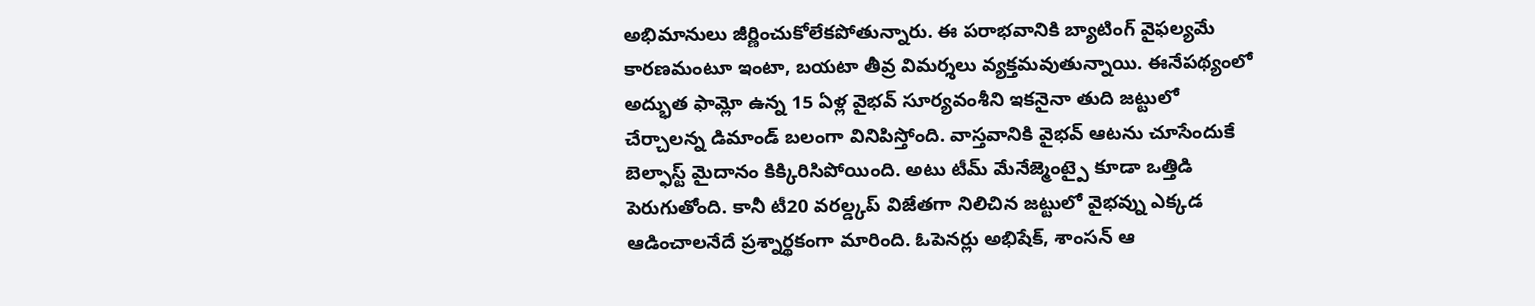అభిమానులు జీర్ణించుకోలేకపోతున్నారు. ఈ పరాభవానికి బ్యాటింగ్ వైఫల్యమే కారణమంటూ ఇంటా, బయటా తీవ్ర విమర్శలు వ్యక్తమవుతున్నాయి. ఈనేపథ్యంలో అద్భుత ఫామ్లో ఉన్న 15 ఏళ్ల వైభవ్ సూర్యవంశీని ఇకనైనా తుది జట్టులో చేర్చాలన్న డిమాండ్ బలంగా వినిపిస్తోంది. వాస్తవానికి వైభవ్ ఆటను చూసేందుకే బెల్ఫాస్ట్ మైదానం కిక్కిరిసిపోయింది. అటు టీమ్ మేనేజ్మెంట్పై కూడా ఒత్తిడి పెరుగుతోంది. కానీ టీ20 వరల్డ్కప్ విజేతగా నిలిచిన జట్టులో వైభవ్ను ఎక్కడ ఆడించాలనేదే ప్రశ్నార్థకంగా మారింది. ఓపెనర్లు అభిషేక్, శాంసన్ ఆ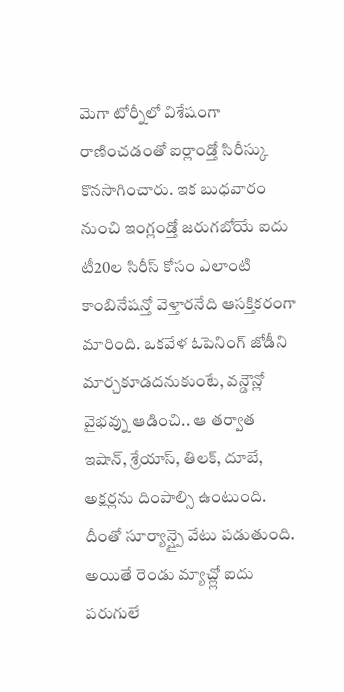మెగా టోర్నీలో విశేషంగా రాణించడంతో ఐర్లాండ్తో సిరీస్కు కొనసాగించారు. ఇక బుధవారం నుంచి ఇంగ్లండ్తో జరుగబోయే ఐదు టీ20ల సిరీస్ కోసం ఎలాంటి కాంబినేషన్తో వెళ్తారనేది ఆసక్తికరంగా మారింది. ఒకవేళ ఓపెనింగ్ జోడీని మార్చకూడదనుకుంటే, వన్డౌన్లో వైభవ్ను ఆడించి.. ఆ తర్వాత ఇషాన్, శ్రేయాస్, తిలక్, దూబే, అక్షర్లను దింపాల్సి ఉంటుంది. దీంతో సూర్యాన్ష్పై వేటు పడుతుంది. అయితే రెండు మ్యాచ్ల్లో ఐదు పరుగులే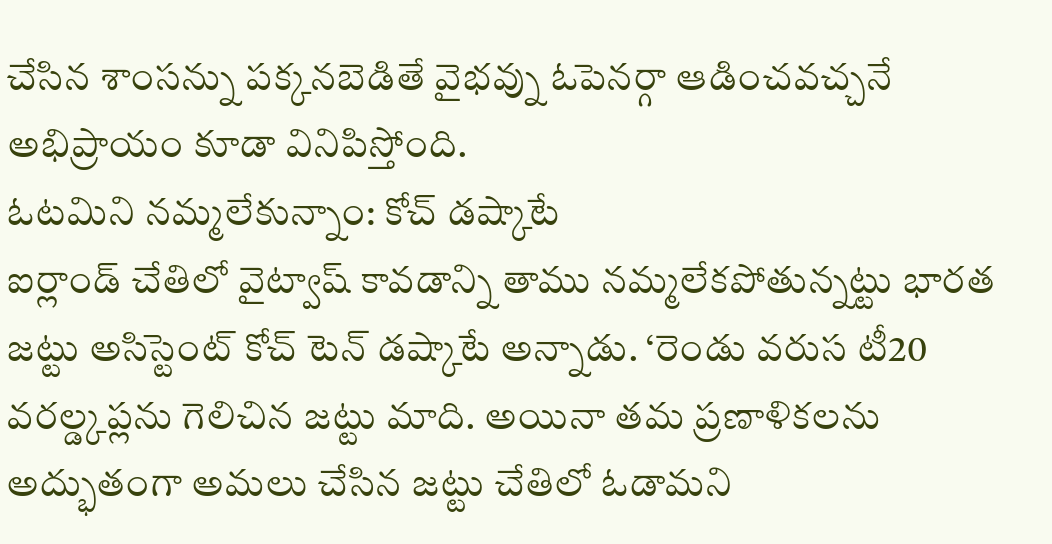చేసిన శాంసన్ను పక్కనబెడితే వైభవ్ను ఓపెనర్గా ఆడించవచ్చనే అభిప్రాయం కూడా వినిపిస్తోంది.
ఓటమిని నమ్మలేకున్నాం: కోచ్ డష్కాటే
ఐర్లాండ్ చేతిలో వైట్వాష్ కావడాన్ని తాము నమ్మలేకపోతున్నట్టు భారత జట్టు అసిస్టెంట్ కోచ్ టెన్ డష్కాటే అన్నాడు. ‘రెండు వరుస టీ20 వరల్డ్కప్లను గెలిచిన జట్టు మాది. అయినా తమ ప్రణాళికలను అద్భుతంగా అమలు చేసిన జట్టు చేతిలో ఓడామని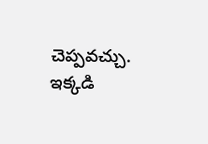చెప్పవచ్చు. ఇక్కడి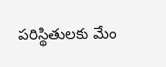పరిస్థితులకు మేం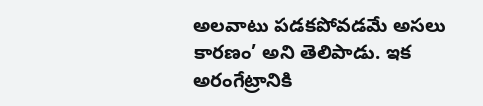అలవాటు పడకపోవడమే అసలు కారణం’ అని తెలిపాడు. ఇక అరంగేట్రానికి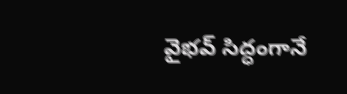వైభవ్ సిద్ధంగానే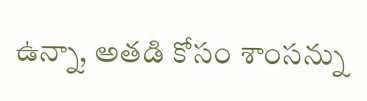ఉన్నా, అతడి కోసం శాంసన్ను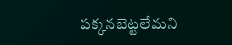పక్కనబెట్టలేమని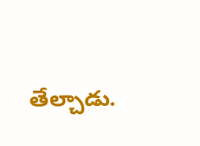తేల్చాడు.